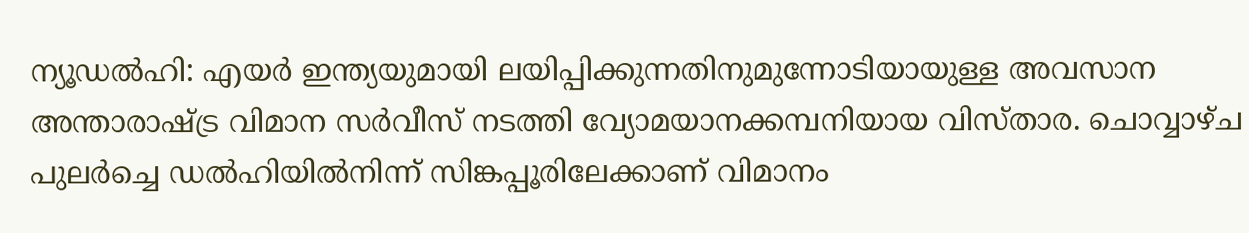ന്യൂഡൽഹി: എയർ ഇന്ത്യയുമായി ലയിപ്പിക്കുന്നതിനുമുന്നോടിയായുള്ള അവസാന അന്താരാഷ്ട്ര വിമാന സർവീസ് നടത്തി വ്യോമയാനക്കമ്പനിയായ വിസ്താര. ചൊവ്വാഴ്ച പുലർച്ചെ ഡൽഹിയിൽനിന്ന് സിങ്കപ്പൂരിലേക്കാണ് വിമാനം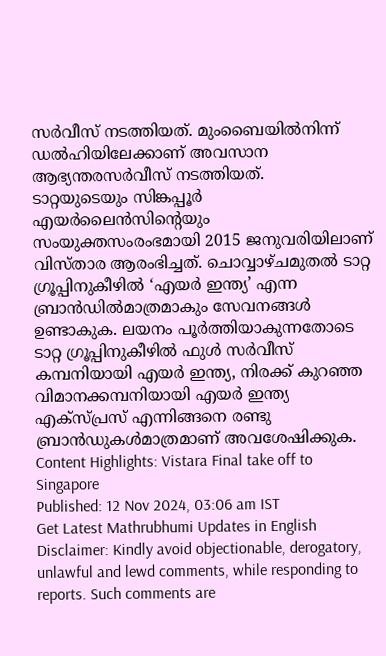സർവീസ് നടത്തിയത്. മുംബൈയിൽനിന്ന് ഡൽഹിയിലേക്കാണ് അവസാന ആഭ്യന്തരസർവീസ് നടത്തിയത്.
ടാറ്റയുടെയും സിങ്കപ്പൂർ എയർലൈൻസിന്റെയും സംയുക്തസംരംഭമായി 2015 ജനുവരിയിലാണ് വിസ്താര ആരംഭിച്ചത്. ചൊവ്വാഴ്ചമുതൽ ടാറ്റ ഗ്രൂപ്പിനുകീഴിൽ ‘എയർ ഇന്ത്യ’ എന്ന ബ്രാൻഡിൽമാത്രമാകും സേവനങ്ങൾ ഉണ്ടാകുക. ലയനം പൂർത്തിയാകുന്നതോടെ ടാറ്റ ഗ്രൂപ്പിനുകീഴിൽ ഫുൾ സർവീസ് കമ്പനിയായി എയർ ഇന്ത്യ, നിരക്ക് കുറഞ്ഞ വിമാനക്കമ്പനിയായി എയർ ഇന്ത്യ എക്സ്പ്രസ് എന്നിങ്ങനെ രണ്ടു ബ്രാൻഡുകൾമാത്രമാണ് അവശേഷിക്കുക.
Content Highlights: Vistara Final take off to Singapore
Published: 12 Nov 2024, 03:06 am IST
Get Latest Mathrubhumi Updates in English
Disclaimer: Kindly avoid objectionable, derogatory, unlawful and lewd comments, while responding to reports. Such comments are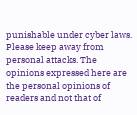punishable under cyber laws. Please keep away from personal attacks. The opinions expressed here are the personal opinions of readers and not that of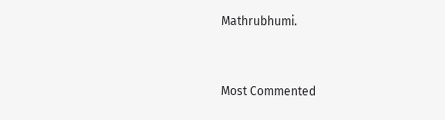Mathrubhumi.


Most Commented